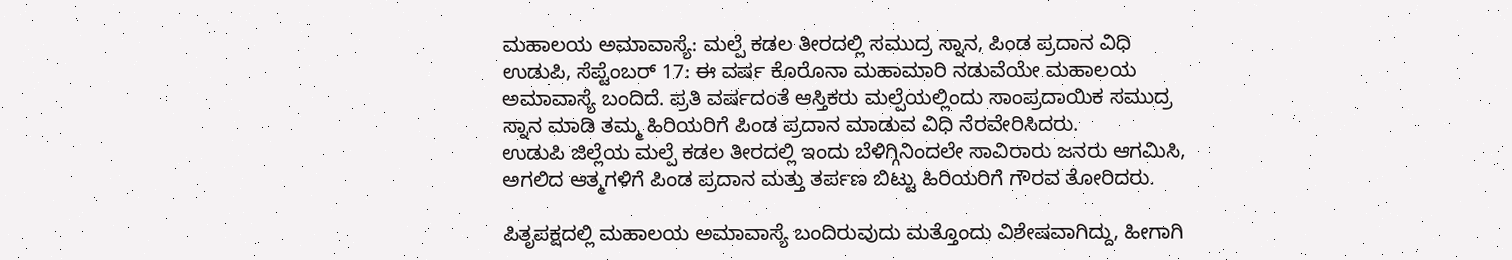ಮಹಾಲಯ ಅಮಾವಾಸ್ಯೆ: ಮಲ್ಪೆ ಕಡಲ ತೀರದಲ್ಲಿ ಸಮುದ್ರ ಸ್ನಾನ, ಪಿಂಡ ಪ್ರದಾನ ವಿಧಿ
ಉಡುಪಿ, ಸೆಪ್ಟೆಂಬರ್ 17: ಈ ವರ್ಷ ಕೊರೊನಾ ಮಹಾಮಾರಿ ನಡುವೆಯೇ ಮಹಾಲಯ ಅಮಾವಾಸ್ಯೆ ಬಂದಿದೆ. ಪ್ರತಿ ವರ್ಷದಂತೆ ಆಸ್ತಿಕರು ಮಲ್ಪೆಯಲ್ಲಿಂದು ಸಾಂಪ್ರದಾಯಿಕ ಸಮುದ್ರ ಸ್ನಾನ ಮಾಡಿ ತಮ್ಮ ಹಿರಿಯರಿಗೆ ಪಿಂಡ ಪ್ರದಾನ ಮಾಡುವ ವಿಧಿ ನೆರವೇರಿಸಿದರು.
ಉಡುಪಿ ಜಿಲ್ಲೆಯ ಮಲ್ಪೆ ಕಡಲ ತೀರದಲ್ಲಿ ಇಂದು ಬೆಳಿಗ್ಗಿನಿಂದಲೇ ಸಾವಿರಾರು ಜನರು ಆಗಮಿಸಿ, ಅಗಲಿದ ಆತ್ಮಗಳಿಗೆ ಪಿಂಡ ಪ್ರದಾನ ಮತ್ತು ತರ್ಪಣ ಬಿಟ್ಟು ಹಿರಿಯರಿಗೆ ಗೌರವ ತೋರಿದರು.

ಪಿತೃಪಕ್ಷದಲ್ಲಿ ಮಹಾಲಯ ಅಮಾವಾಸ್ಯೆ ಬಂದಿರುವುದು ಮತ್ತೊಂದು ವಿಶೇಷವಾಗಿದ್ದು, ಹೀಗಾಗಿ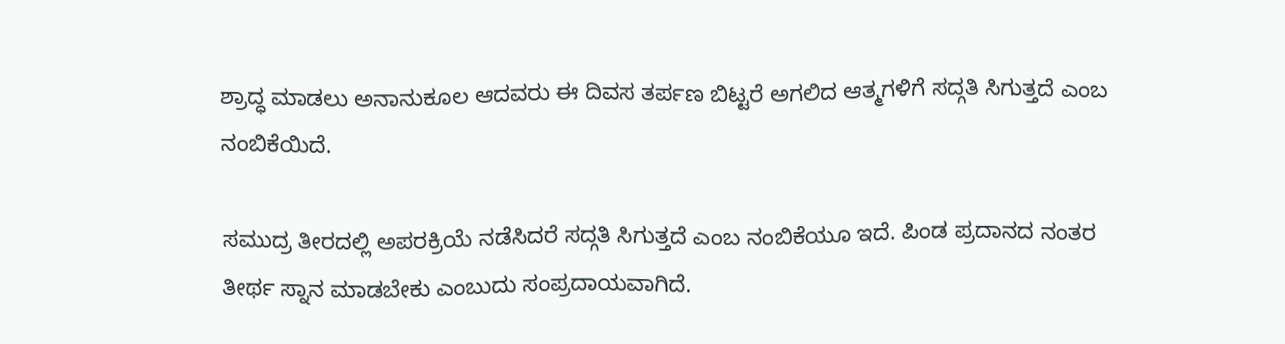ಶ್ರಾದ್ಧ ಮಾಡಲು ಅನಾನುಕೂಲ ಆದವರು ಈ ದಿವಸ ತರ್ಪಣ ಬಿಟ್ಟರೆ ಅಗಲಿದ ಆತ್ಮಗಳಿಗೆ ಸದ್ಗತಿ ಸಿಗುತ್ತದೆ ಎಂಬ ನಂಬಿಕೆಯಿದೆ.

ಸಮುದ್ರ ತೀರದಲ್ಲಿ ಅಪರಕ್ರಿಯೆ ನಡೆಸಿದರೆ ಸದ್ಗತಿ ಸಿಗುತ್ತದೆ ಎಂಬ ನಂಬಿಕೆಯೂ ಇದೆ. ಪಿಂಡ ಪ್ರದಾನದ ನಂತರ ತೀರ್ಥ ಸ್ನಾನ ಮಾಡಬೇಕು ಎಂಬುದು ಸಂಪ್ರದಾಯವಾಗಿದೆ.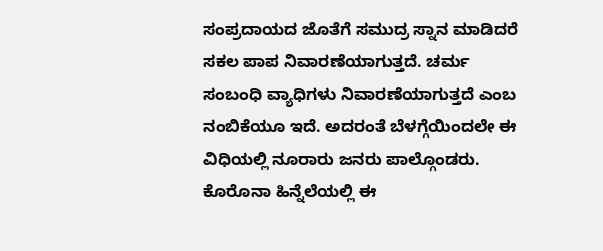ಸಂಪ್ರದಾಯದ ಜೊತೆಗೆ ಸಮುದ್ರ ಸ್ನಾನ ಮಾಡಿದರೆ ಸಕಲ ಪಾಪ ನಿವಾರಣೆಯಾಗುತ್ತದೆ. ಚರ್ಮ ಸಂಬಂಧಿ ವ್ಯಾಧಿಗಳು ನಿವಾರಣೆಯಾಗುತ್ತದೆ ಎಂಬ ನಂಬಿಕೆಯೂ ಇದೆ. ಅದರಂತೆ ಬೆಳಗ್ಗೆಯಿಂದಲೇ ಈ ವಿಧಿಯಲ್ಲಿ ನೂರಾರು ಜನರು ಪಾಲ್ಗೊಂಡರು. ಕೊರೊನಾ ಹಿನ್ನೆಲೆಯಲ್ಲಿ ಈ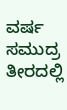ವರ್ಷ ಸಮುದ್ರ ತೀರದಲ್ಲಿ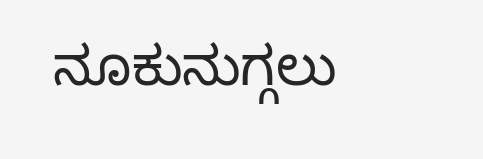ನೂಕುನುಗ್ಗಲು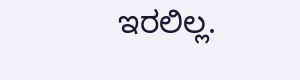ಇರಲಿಲ್ಲ.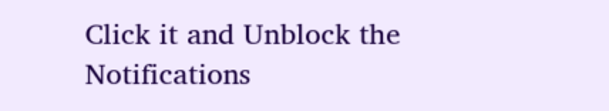Click it and Unblock the Notifications